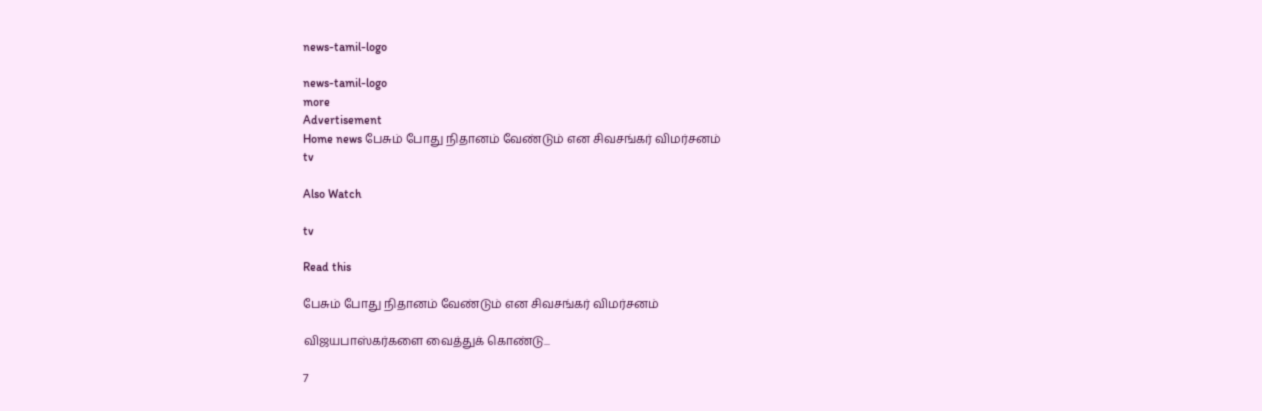news-tamil-logo

news-tamil-logo
more
Advertisement
Home news பேசும் போது நிதானம் வேண்டும் என சிவசங்கர் விமர்சனம்
tv

Also Watch

tv

Read this

பேசும் போது நிதானம் வேண்டும் என சிவசங்கர் விமர்சனம்

விஜயபாஸ்கர்களை வைத்துக் கொண்டு...

7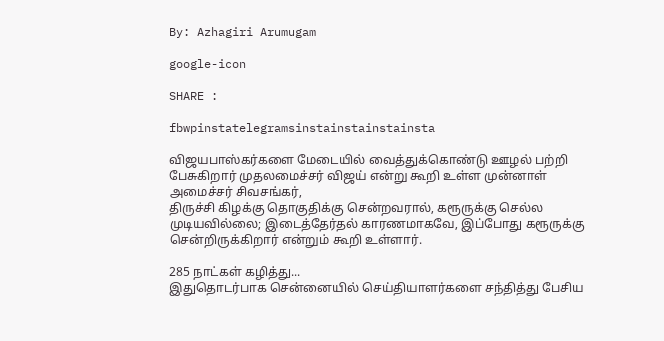By: Azhagiri Arumugam

google-icon

SHARE :

fbwpinstatelegramsinstainstainstainsta

விஜயபாஸ்கர்களை மேடையில் வைத்துக்கொண்டு ஊழல் பற்றி பேசுகிறார் முதலமைச்சர் விஜய் என்று கூறி உள்ள முன்னாள் அமைச்சர் சிவசங்கர்,
திருச்சி கிழக்கு தொகுதிக்கு சென்றவரால், கரூருக்கு செல்ல முடியவில்லை; இடைத்தேர்தல் காரணமாகவே, இப்போது கரூருக்கு சென்றிருக்கிறார் என்றும் கூறி உள்ளார்.

285 நாட்கள் கழித்து...
இதுதொடர்பாக சென்னையில் செய்தியாளர்களை சந்தித்து பேசிய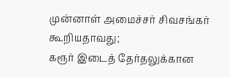முன்னாள் அமைச்சர் சிவசங்கர் கூறியதாவது;
கரூர் இடைத் தேர்தலுக்கான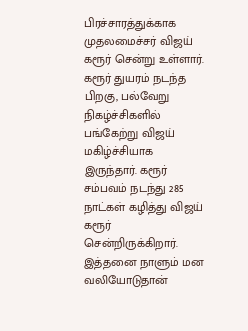பிரச்சாரத்துக்காக முதலமைச்சர் விஜய் கரூர் சென்று உள்ளார். கரூர் துயரம் நடந்த பிறகு, பல்வேறு நிகழ்ச்சிகளில் பங்கேற்று விஜய் மகிழ்ச்சியாக இருந்தார். கரூர் சம்பவம் நடந்து 285 நாட்கள் கழித்து விஜய் கரூர் சென்றிருக்கிறார். இத்தனை நாளும் மன வலியோடுதான்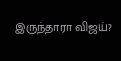இருந்தாரா விஜய்?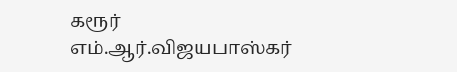கரூர் எம்.ஆர்.விஜயபாஸ்கர்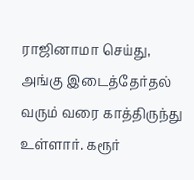ராஜினாமா செய்து, அங்கு இடைத்தேர்தல் வரும் வரை காத்திருந்து உள்ளார். கரூர்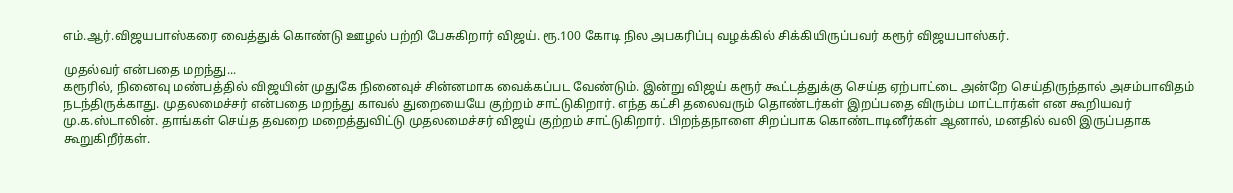எம்.ஆர்.விஜயபாஸ்கரை வைத்துக் கொண்டு ஊழல் பற்றி பேசுகிறார் விஜய். ரூ.100 கோடி நில அபகரிப்பு வழக்கில் சிக்கியிருப்பவர் கரூர் விஜயபாஸ்கர்.

முதல்வர் என்பதை மறந்து...
கரூரில், நினைவு மண்பத்தில் விஜயின் முதுகே நினைவுச் சின்னமாக வைக்கப்பட வேண்டும். இன்று விஜய் கரூர் கூட்டத்துக்கு செய்த ஏற்பாட்டை அன்றே செய்திருந்தால் அசம்பாவிதம் நடந்திருக்காது. முதலமைச்சர் என்பதை மறந்து காவல் துறையையே குற்றம் சாட்டுகிறார். எந்த கட்சி தலைவரும் தொண்டர்கள் இறப்பதை விரும்ப மாட்டார்கள் என கூறியவர் மு.க.ஸ்டாலின். தாங்கள் செய்த தவறை மறைத்துவிட்டு முதலமைச்சர் விஜய் குற்றம் சாட்டுகிறார். பிறந்தநாளை சிறப்பாக கொண்டாடினீர்கள் ஆனால், மனதில் வலி இருப்பதாக கூறுகிறீர்கள்.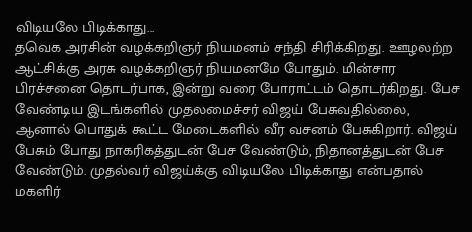விடியலே பிடிக்காது...
தவெக அரசின் வழக்கறிஞர் நியமனம் சந்தி சிரிக்கிறது. ஊழலற்ற ஆட்சிக்கு அரசு வழக்கறிஞர் நியமனமே போதும். மின்சார பிரச்சனை தொடர்பாக, இன்று வரை போராட்டம் தொடர்கிறது. பேச வேண்டிய இடங்களில் முதலமைச்சர் விஜய் பேசுவதில்லை, ஆனால் பொதுக் கூட்ட மேடைகளில் வீர வசனம் பேசுகிறார். விஜய் பேசும் போது நாகரிகத்துடன் பேச வேண்டும், நிதானத்துடன் பேச வேண்டும். முதல்வர் விஜய்க்கு விடியலே பிடிக்காது என்பதால் மகளிர்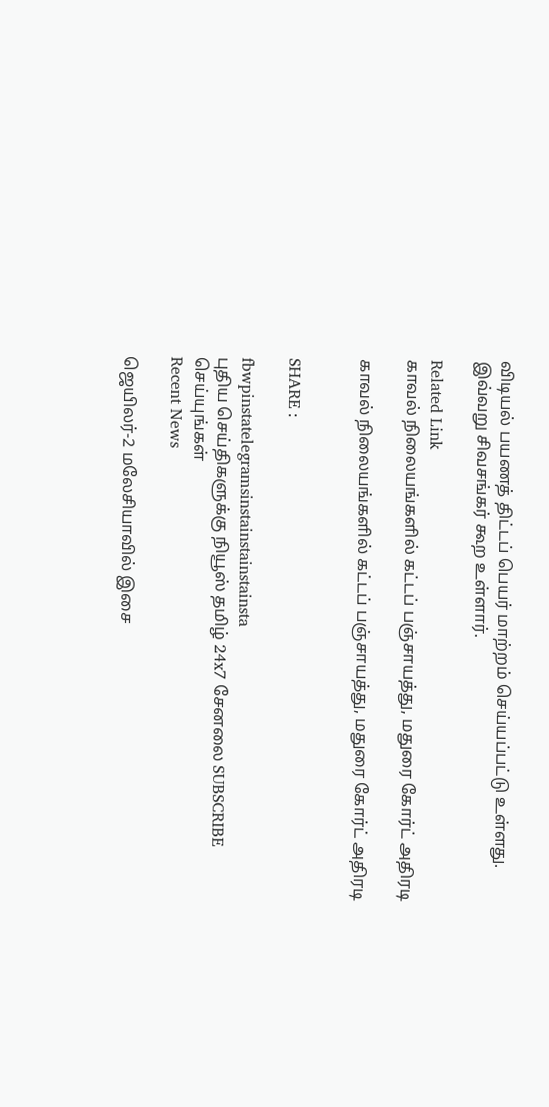விடியல் பயணத் திட்டப் பெயர் மாற்றம் செய்யப்பட்டு உள்ளது.
இவ்வறு சிவசங்கர் கூற உள்ளார்.

Related Link
காவல் நிலையங்களில் கட்டப் பஞ்சாயத்து, மதுரை கோர்ட் அதிரடி

காவல் நிலையங்களில் கட்டப் பஞ்சாயத்து, மதுரை கோர்ட் அதிரடி


SHARE :

fbwpinstatelegramsinstainstainstainsta
புதிய செய்திகளுக்கு நியூஸ் தமிழ் 24x7 சேனலை SUBSCRIBE செய்யுங்கள்
Recent News

ஜெயிலர்-2 மலேசியாவில் இசை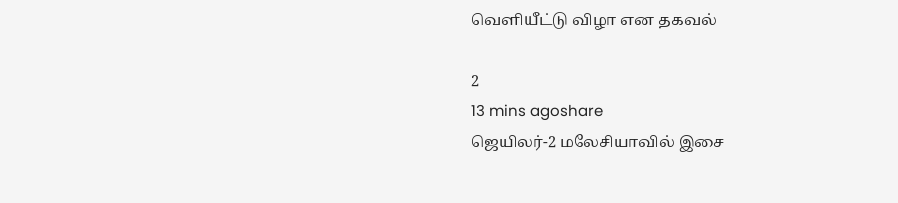வெளியீட்டு விழா என தகவல்

2
13 mins agoshare
ஜெயிலர்-2 மலேசியாவில் இசை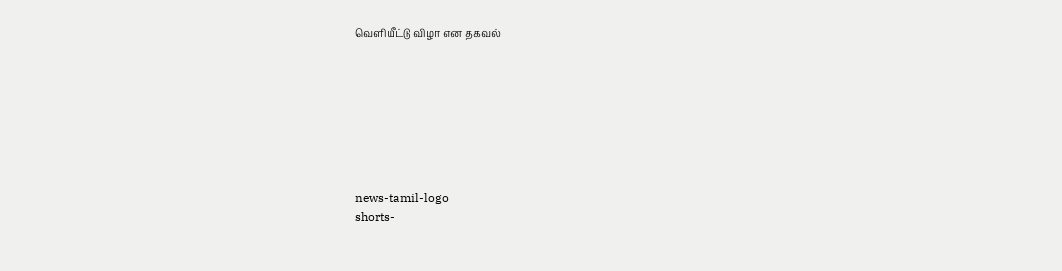வெளியீட்டு விழா என தகவல்








news-tamil-logo
shorts-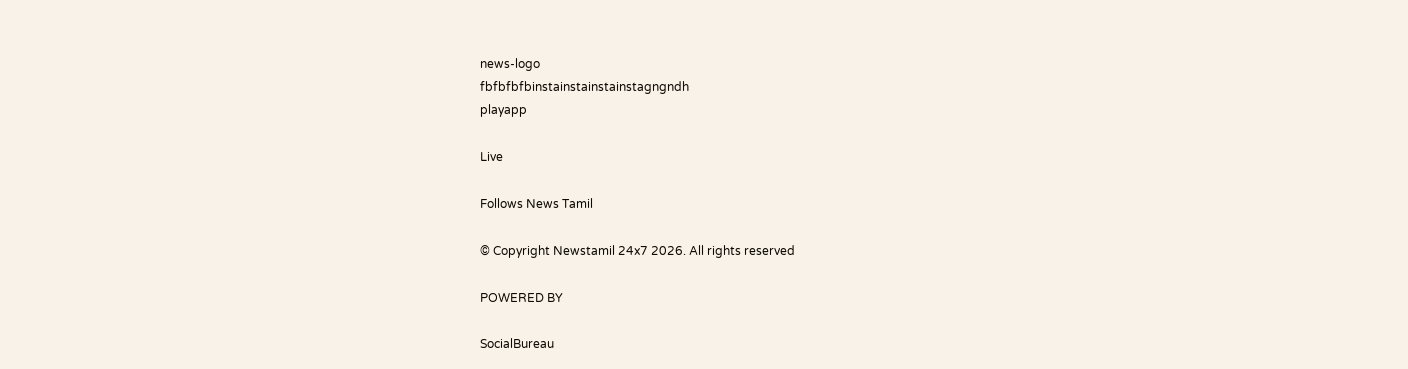news-logo
fbfbfbfbinstainstainstainstagngndh
playapp

Live

Follows News Tamil

© Copyright Newstamil 24x7 2026. All rights reserved

POWERED BY

SocialBureau